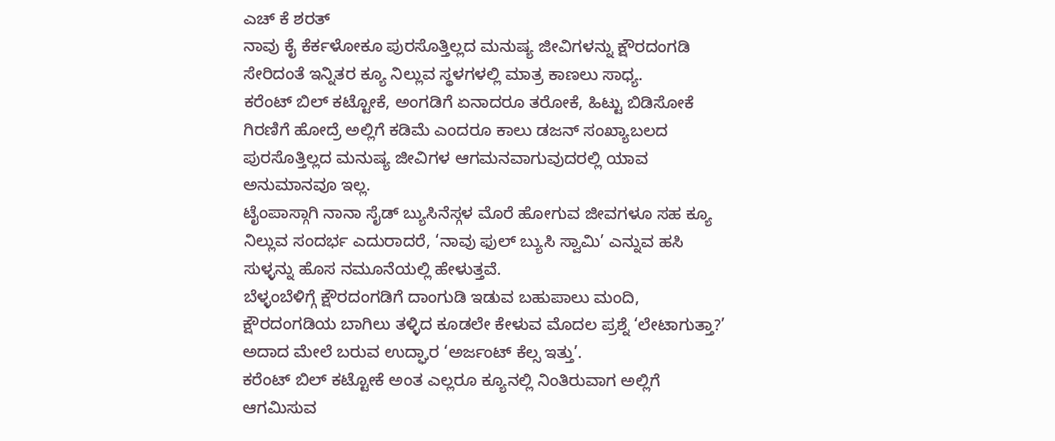ಎಚ್ ಕೆ ಶರತ್
ನಾವು ಕೈ ಕೆರ್ಕಳೋಕೂ ಪುರಸೊತ್ತಿಲ್ಲದ ಮನುಷ್ಯ ಜೀವಿಗಳನ್ನು ಕ್ಷೌರದಂಗಡಿ ಸೇರಿದಂತೆ ಇನ್ನಿತರ ಕ್ಯೂ ನಿಲ್ಲುವ ಸ್ಥಳಗಳಲ್ಲಿ ಮಾತ್ರ ಕಾಣಲು ಸಾಧ್ಯ.
ಕರೆಂಟ್ ಬಿಲ್ ಕಟ್ಟೋಕೆ, ಅಂಗಡಿಗೆ ಏನಾದರೂ ತರೋಕೆ, ಹಿಟ್ಟು ಬಿಡಿಸೋಕೆ ಗಿರಣಿಗೆ ಹೋದ್ರೆ ಅಲ್ಲಿಗೆ ಕಡಿಮೆ ಎಂದರೂ ಕಾಲು ಡಜನ್ ಸಂಖ್ಯಾಬಲದ ಪುರಸೊತ್ತಿಲ್ಲದ ಮನುಷ್ಯ ಜೀವಿಗಳ ಆಗಮನವಾಗುವುದರಲ್ಲಿ ಯಾವ ಅನುಮಾನವೂ ಇಲ್ಲ.
ಟೈಂಪಾಸ್ಗಾಗಿ ನಾನಾ ಸೈಡ್ ಬ್ಯುಸಿನೆಸ್ಗಳ ಮೊರೆ ಹೋಗುವ ಜೀವಗಳೂ ಸಹ ಕ್ಯೂ ನಿಲ್ಲುವ ಸಂದರ್ಭ ಎದುರಾದರೆ, ‘ನಾವು ಫುಲ್ ಬ್ಯುಸಿ ಸ್ವಾಮಿ’ ಎನ್ನುವ ಹಸಿ ಸುಳ್ಳನ್ನು ಹೊಸ ನಮೂನೆಯಲ್ಲಿ ಹೇಳುತ್ತವೆ.
ಬೆಳ್ಳಂಬೆಳಿಗ್ಗೆ ಕ್ಷೌರದಂಗಡಿಗೆ ದಾಂಗುಡಿ ಇಡುವ ಬಹುಪಾಲು ಮಂದಿ, ಕ್ಷೌರದಂಗಡಿಯ ಬಾಗಿಲು ತಳ್ಳಿದ ಕೂಡಲೇ ಕೇಳುವ ಮೊದಲ ಪ್ರಶ್ನೆ ‘ಲೇಟಾಗುತ್ತಾ?’ ಅದಾದ ಮೇಲೆ ಬರುವ ಉದ್ಘಾರ ‘ಅರ್ಜಂಟ್ ಕೆಲ್ಸ ಇತ್ತು’.
ಕರೆಂಟ್ ಬಿಲ್ ಕಟ್ಟೋಕೆ ಅಂತ ಎಲ್ಲರೂ ಕ್ಯೂನಲ್ಲಿ ನಿಂತಿರುವಾಗ ಅಲ್ಲಿಗೆ ಆಗಮಿಸುವ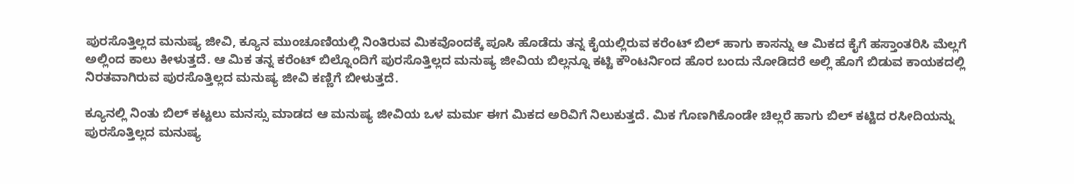ಪುರಸೊತ್ತಿಲ್ಲದ ಮನುಷ್ಯ ಜೀವಿ, ಕ್ಯೂನ ಮುಂಚೂಣಿಯಲ್ಲಿ ನಿಂತಿರುವ ಮಿಕವೊಂದಕ್ಕೆ ಪೂಸಿ ಹೊಡೆದು ತನ್ನ ಕೈಯಲ್ಲಿರುವ ಕರೆಂಟ್ ಬಿಲ್ ಹಾಗು ಕಾಸನ್ನು ಆ ಮಿಕದ ಕೈಗೆ ಹಸ್ತಾಂತರಿಸಿ ಮೆಲ್ಲಗೆ ಅಲ್ಲಿಂದ ಕಾಲು ಕೀಳುತ್ತದೆ. ಆ ಮಿಕ ತನ್ನ ಕರೆಂಟ್ ಬಿಲ್ನೊಂದಿಗೆ ಪುರಸೊತ್ತಿಲ್ಲದ ಮನುಷ್ಯ ಜೀವಿಯ ಬಿಲ್ಲನ್ನೂ ಕಟ್ಟಿ ಕೌಂಟರ್ನಿಂದ ಹೊರ ಬಂದು ನೋಡಿದರೆ ಅಲ್ಲಿ ಹೊಗೆ ಬಿಡುವ ಕಾಯಕದಲ್ಲಿ ನಿರತವಾಗಿರುವ ಪುರಸೊತ್ತಿಲ್ಲದ ಮನುಷ್ಯ ಜೀವಿ ಕಣ್ಣಿಗೆ ಬೀಳುತ್ತದೆ.

ಕ್ಯೂನಲ್ಲಿ ನಿಂತು ಬಿಲ್ ಕಟ್ಟಲು ಮನಸ್ಸು ಮಾಡದ ಆ ಮನುಷ್ಯ ಜೀವಿಯ ಒಳ ಮರ್ಮ ಈಗ ಮಿಕದ ಅರಿವಿಗೆ ನಿಲುಕುತ್ತದೆ. ಮಿಕ ಗೊಣಗಿಕೊಂಡೇ ಚಿಲ್ಲರೆ ಹಾಗು ಬಿಲ್ ಕಟ್ಟಿದ ರಸೀದಿಯನ್ನು ಪುರಸೊತ್ತಿಲ್ಲದ ಮನುಷ್ಯ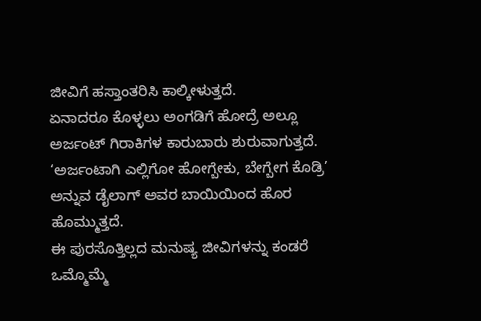ಜೀವಿಗೆ ಹಸ್ತಾಂತರಿಸಿ ಕಾಲ್ಕೀಳುತ್ತದೆ.
ಏನಾದರೂ ಕೊಳ್ಳಲು ಅಂಗಡಿಗೆ ಹೋದ್ರೆ ಅಲ್ಲೂ ಅರ್ಜಂಟ್ ಗಿರಾಕಿಗಳ ಕಾರುಬಾರು ಶುರುವಾಗುತ್ತದೆ. ‘ಅರ್ಜಂಟಾಗಿ ಎಲ್ಲಿಗೋ ಹೋಗ್ಬೇಕು, ಬೇಗ್ಬೇಗ ಕೊಡ್ರಿ’ ಅನ್ನುವ ಡೈಲಾಗ್ ಅವರ ಬಾಯಿಯಿಂದ ಹೊರ ಹೊಮ್ಮುತ್ತದೆ.
ಈ ಪುರಸೊತ್ತಿಲ್ಲದ ಮನುಷ್ಯ ಜೀವಿಗಳನ್ನು ಕಂಡರೆ ಒಮ್ಮೊಮ್ಮೆ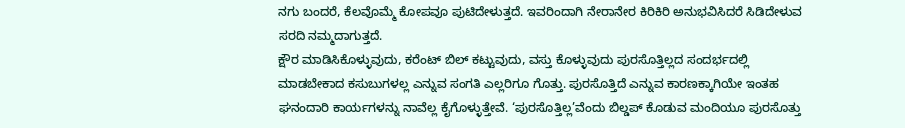ನಗು ಬಂದರೆ, ಕೆಲವೊಮ್ಮೆ ಕೋಪವೂ ಪುಟಿದೇಳುತ್ತದೆ. ಇವರಿಂದಾಗಿ ನೇರಾನೇರ ಕಿರಿಕಿರಿ ಅನುಭವಿಸಿದರೆ ಸಿಡಿದೇಳುವ ಸರದಿ ನಮ್ಮದಾಗುತ್ತದೆ.
ಕ್ಷೌರ ಮಾಡಿಸಿಕೊಳ್ಳುವುದು, ಕರೆಂಟ್ ಬಿಲ್ ಕಟ್ಟುವುದು, ವಸ್ತು ಕೊಳ್ಳುವುದು ಪುರಸೊತ್ತಿಲ್ಲದ ಸಂದರ್ಭದಲ್ಲಿ ಮಾಡಬೇಕಾದ ಕಸುಬುಗಳಲ್ಲ ಎನ್ನುವ ಸಂಗತಿ ಎಲ್ಲರಿಗೂ ಗೊತ್ತು. ಪುರಸೊತ್ತಿದೆ ಎನ್ನುವ ಕಾರಣಕ್ಕಾಗಿಯೇ ಇಂತಹ ಘನಂದಾರಿ ಕಾರ್ಯಗಳನ್ನು ನಾವೆಲ್ಲ ಕೈಗೊಳ್ಳುತ್ತೇವೆ. ‘ಪುರಸೊತ್ತಿಲ್ಲ’ವೆಂದು ಬಿಲ್ಡಪ್ ಕೊಡುವ ಮಂದಿಯೂ ಪುರಸೊತ್ತು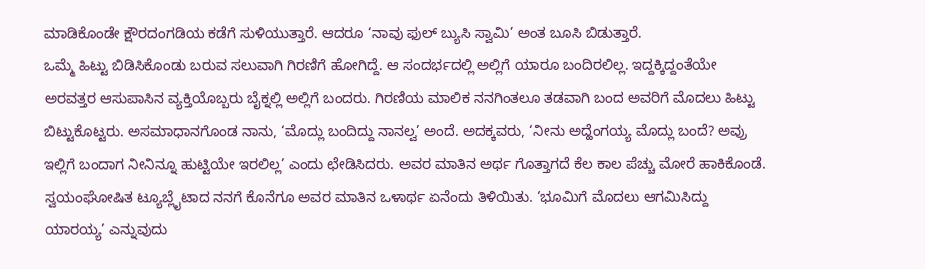ಮಾಡಿಕೊಂಡೇ ಕ್ಷೌರದಂಗಡಿಯ ಕಡೆಗೆ ಸುಳಿಯುತ್ತಾರೆ. ಆದರೂ ‘ನಾವು ಫುಲ್ ಬ್ಯುಸಿ ಸ್ವಾಮಿ’ ಅಂತ ಬೂಸಿ ಬಿಡುತ್ತಾರೆ.
ಒಮ್ಮೆ ಹಿಟ್ಟು ಬಿಡಿಸಿಕೊಂಡು ಬರುವ ಸಲುವಾಗಿ ಗಿರಣಿಗೆ ಹೋಗಿದ್ದೆ. ಆ ಸಂದರ್ಭದಲ್ಲಿ ಅಲ್ಲಿಗೆ ಯಾರೂ ಬಂದಿರಲಿಲ್ಲ. ಇದ್ದಕ್ಕಿದ್ದಂತೆಯೇ ಅರವತ್ತರ ಆಸುಪಾಸಿನ ವ್ಯಕ್ತಿಯೊಬ್ಬರು ಬೈಕ್ನಲ್ಲಿ ಅಲ್ಲಿಗೆ ಬಂದರು. ಗಿರಣಿಯ ಮಾಲಿಕ ನನಗಿಂತಲೂ ತಡವಾಗಿ ಬಂದ ಅವರಿಗೆ ಮೊದಲು ಹಿಟ್ಟು ಬಿಟ್ಟುಕೊಟ್ಟರು. ಅಸಮಾಧಾನಗೊಂಡ ನಾನು, ‘ಮೊದ್ಲು ಬಂದಿದ್ದು ನಾನಲ್ವ’ ಅಂದೆ. ಅದಕ್ಕವರು, ‘ನೀನು ಅದ್ಹೆಂಗಯ್ಯ ಮೊದ್ಲು ಬಂದೆ? ಅವ್ರು ಇಲ್ಲಿಗೆ ಬಂದಾಗ ನೀನಿನ್ನೂ ಹುಟ್ಟಿಯೇ ಇರಲಿಲ್ಲ’ ಎಂದು ಛೇಡಿಸಿದರು. ಅವರ ಮಾತಿನ ಅರ್ಥ ಗೊತ್ತಾಗದೆ ಕೆಲ ಕಾಲ ಪೆಚ್ಚು ಮೋರೆ ಹಾಕಿಕೊಂಡೆ. ಸ್ವಯಂಘೋಷಿತ ಟ್ಯೂಬ್ಲೈಟಾದ ನನಗೆ ಕೊನೆಗೂ ಅವರ ಮಾತಿನ ಒಳಾರ್ಥ ಏನೆಂದು ತಿಳಿಯಿತು. ‘ಭೂಮಿಗೆ ಮೊದಲು ಆಗಮಿಸಿದ್ದು ಯಾರಯ್ಯ’ ಎನ್ನುವುದು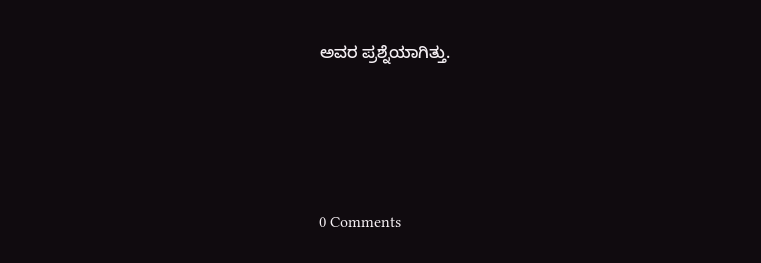ಅವರ ಪ್ರಶ್ನೆಯಾಗಿತ್ತು.






0 Comments